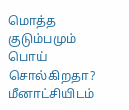மொத்த குடும்பமும் பொய் சொல்கிறதா? மீனாட்சியிடம்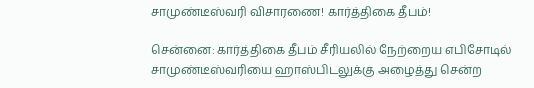சாமுண்டீஸ்வரி விசாரணை! கார்த்திகை தீபம்!

சென்னை: கார்த்திகை தீபம் சீரியலில் நேற்றைய எபிசோடில் சாமுண்டீஸ்வரியை ஹாஸ்பிடலுக்கு அழைத்து சென்ற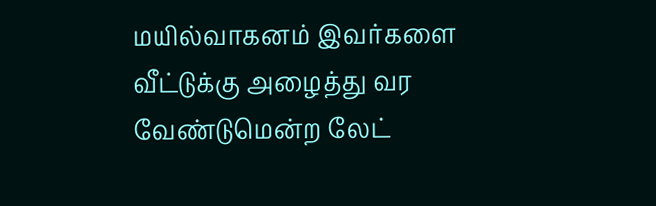மயில்வாகனம் இவர்களை வீட்டுக்கு அழைத்து வர வேண்டுமென்ற லேட்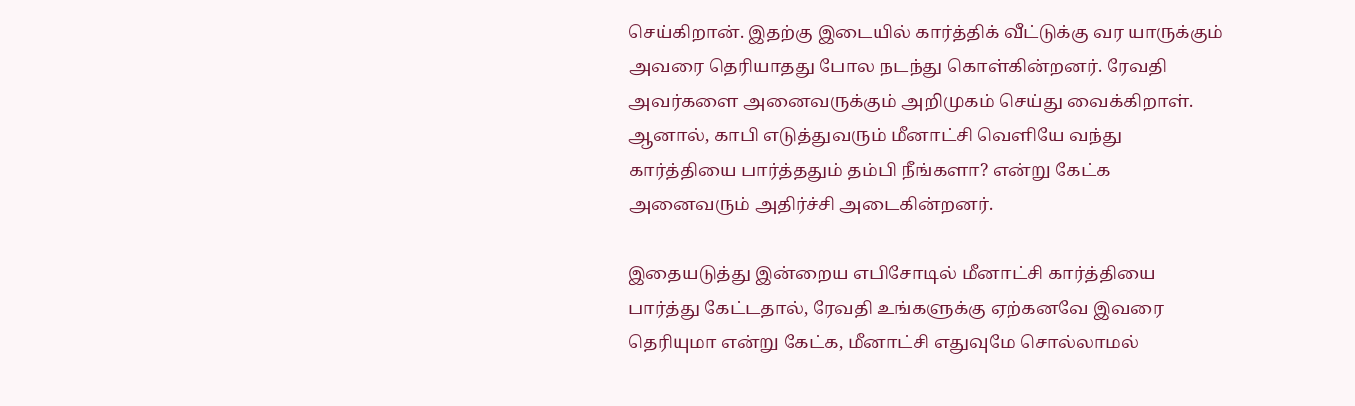செய்கிறான். இதற்கு இடையில் கார்த்திக் வீட்டுக்கு வர யாருக்கும் அவரை தெரியாதது போல நடந்து கொள்கின்றனர். ரேவதி அவர்களை அனைவருக்கும் அறிமுகம் செய்து வைக்கிறாள். ஆனால், காபி எடுத்துவரும் மீனாட்சி வெளியே வந்து கார்த்தியை பார்த்ததும் தம்பி நீங்களா? என்று கேட்க அனைவரும் அதிர்ச்சி அடைகின்றனர்.

இதையடுத்து இன்றைய எபிசோடில் மீனாட்சி கார்த்தியை பார்த்து கேட்டதால், ரேவதி உங்களுக்கு ஏற்கனவே இவரை தெரியுமா என்று கேட்க, மீனாட்சி எதுவுமே சொல்லாமல்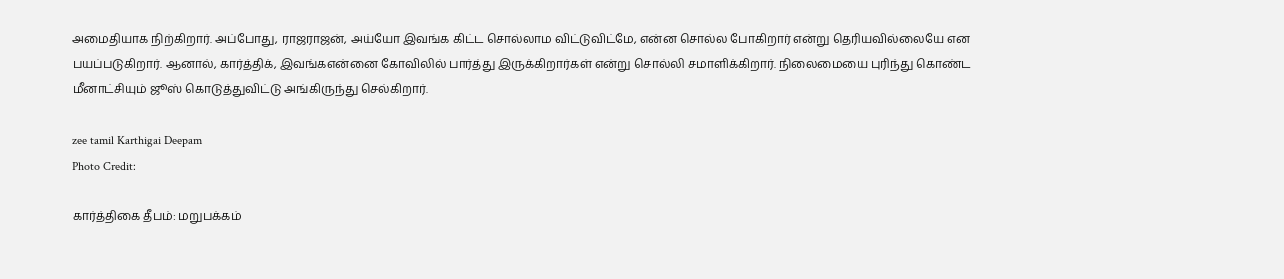அமைதியாக நிற்கிறார். அப்போது, ராஜராஜன், அய்யோ இவங்க கிட்ட சொல்லாம விட்டுவிட்மே, என்ன சொல்ல போகிறார் என்று தெரியவில்லையே என பயப்படுகிறார். ஆனால், கார்த்திக், இவங்கஎன்னை கோவிலில் பார்த்து இருக்கிறார்கள் என்று சொல்லி சமாளிக்கிறார். நிலைமையை புரிந்து கொண்ட மீனாட்சியும் ஜூஸ் கொடுத்துவிட்டு அங்கிருந்து செல்கிறார்.

zee tamil Karthigai Deepam
Photo Credit:

கார்த்திகை தீபம்: மறுபக்கம்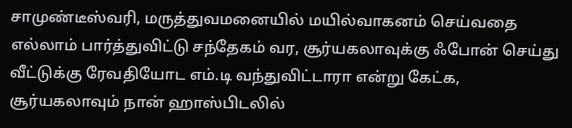சாமுண்டீஸ்வரி, மருத்துவமனையில் மயில்வாகனம் செய்வதை எல்லாம் பார்த்துவிட்டு சந்தேகம் வர, சூர்யகலாவுக்கு ஃபோன் செய்து வீட்டுக்கு ரேவதியோட எம்.டி வந்துவிட்டாரா என்று கேட்க, சூர்யகலாவும் நான் ஹாஸ்பிடலில்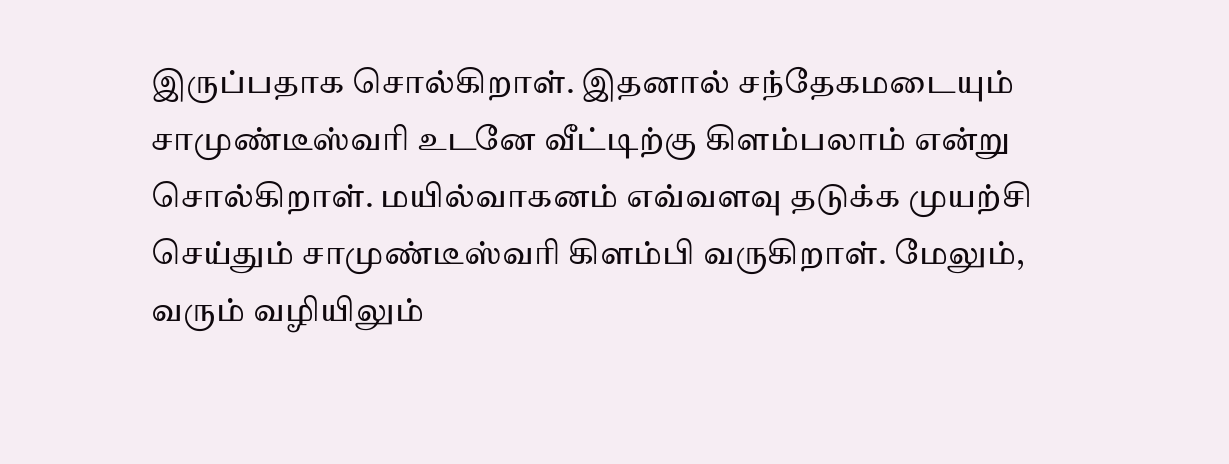இருப்பதாக சொல்கிறாள். இதனால் சந்தேகமடையும் சாமுண்டீஸ்வரி உடனே வீட்டிற்கு கிளம்பலாம் என்று சொல்கிறாள். மயில்வாகனம் எவ்வளவு தடுக்க முயற்சி செய்தும் சாமுண்டீஸ்வரி கிளம்பி வருகிறாள். மேலும், வரும் வழியிலும்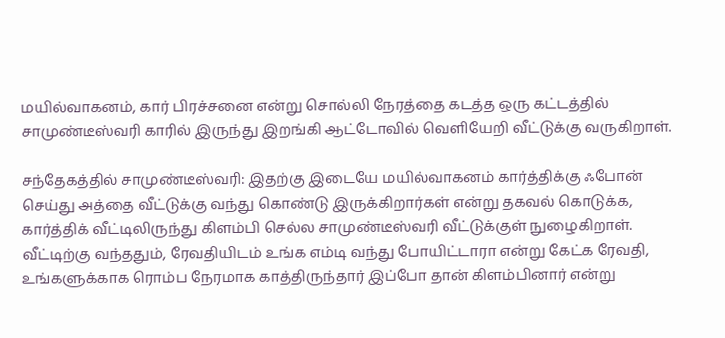மயில்வாகனம், கார் பிரச்சனை என்று சொல்லி நேரத்தை கடத்த ஒரு கட்டத்தில் சாமுண்டீஸ்வரி காரில் இருந்து இறங்கி ஆட்டோவில் வெளியேறி வீட்டுக்கு வருகிறாள்.

சந்தேகத்தில் சாமுண்டீஸ்வரி: இதற்கு இடையே மயில்வாகனம் கார்த்திக்கு ஃபோன் செய்து அத்தை வீட்டுக்கு வந்து கொண்டு இருக்கிறார்கள் என்று தகவல் கொடுக்க, கார்த்திக் வீட்டிலிருந்து கிளம்பி செல்ல சாமுண்டீஸ்வரி வீட்டுக்குள் நுழைகிறாள். வீட்டிற்கு வந்ததும், ரேவதியிடம் உங்க எம்டி வந்து போயிட்டாரா என்று கேட்க ரேவதி, உங்களுக்காக ரொம்ப நேரமாக காத்திருந்தார் இப்போ தான் கிளம்பினார் என்று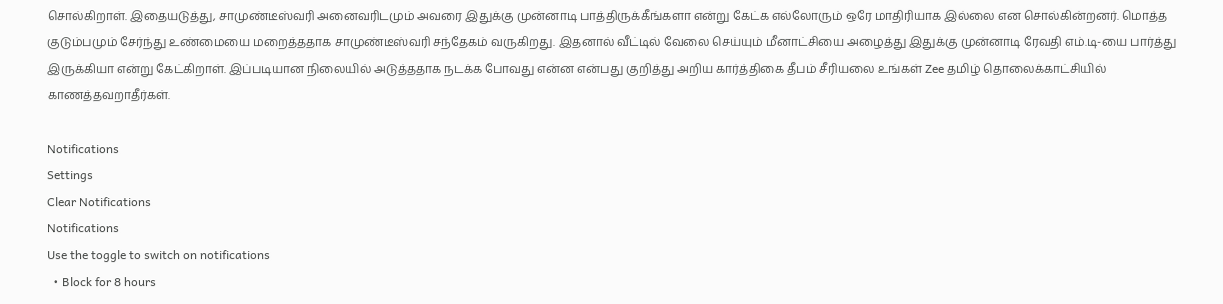சொல்கிறாள். இதையடுத்து, சாமுண்டீஸ்வரி அனைவரிடமும் அவரை இதுக்கு முன்னாடி பாத்திருக்கீங்களா என்று கேட்க எல்லோரும் ஒரே மாதிரியாக இல்லை என சொல்கின்றனர். மொத்த குடும்பமும் சேர்ந்து உண்மையை மறைத்ததாக சாமுண்டீஸ்வரி சந்தேகம் வருகிறது. இதனால் வீட்டில் வேலை செய்யும் மீனாட்சியை அழைத்து இதுக்கு முன்னாடி ரேவதி எம்.டி-யை பார்த்து இருக்கியா என்று கேட்கிறாள். இப்படியான நிலையில் அடுத்ததாக நடக்க போவது என்ன என்பது குறித்து அறிய கார்த்திகை தீபம் சீரியலை உங்கள் Zee தமிழ் தொலைக்காட்சியில் காணத்தவறாதீர்கள்.

Notifications
Settings
Clear Notifications
Notifications
Use the toggle to switch on notifications
  • Block for 8 hours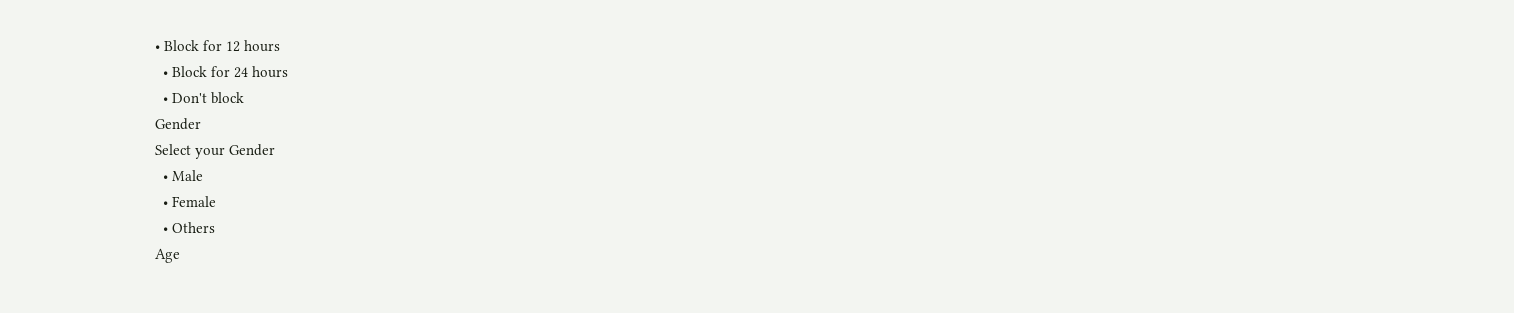• Block for 12 hours
  • Block for 24 hours
  • Don't block
Gender
Select your Gender
  • Male
  • Female
  • Others
Age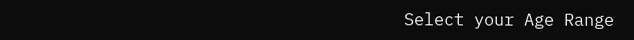Select your Age Range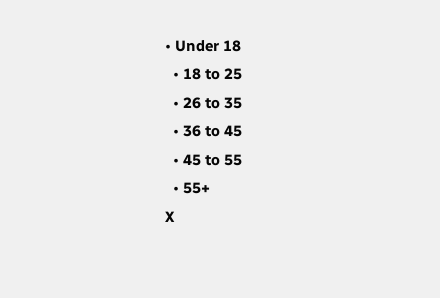• Under 18
  • 18 to 25
  • 26 to 35
  • 36 to 45
  • 45 to 55
  • 55+
X